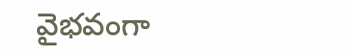వైభ‌వంగా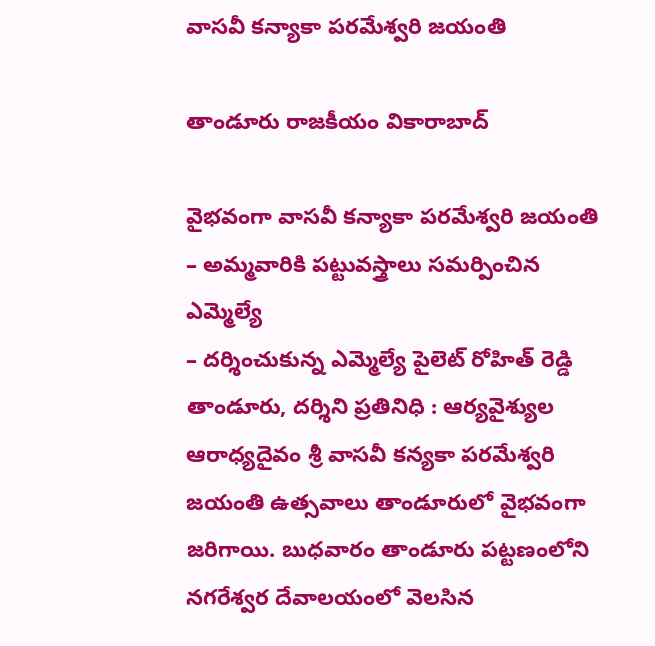వాస‌వీ కన్యాకా పరమేశ్వరి జయంతి

తాండూరు రాజకీయం వికారాబాద్

వైభ‌వంగా వాస‌వీ కన్యాకా పరమేశ్వరి జయంతి
– అమ్మ‌వారికి ప‌ట్టువ‌స్త్రాలు స‌మ‌ర్పించిన ఎమ్మెల్యే
– ద‌ర్శించుకున్న ఎమ్మెల్యే పైలెట్ రోహిత్ రెడ్డి
తాండూరు, ద‌ర్శిని ప్ర‌తినిధి : ఆర్యవైశ్యుల ఆరాధ్యదైవం శ్రీ వాసవీ కన్యకా పరమేశ్వరి జయంతి ఉత్సవాలు తాండూరులో వైభ‌వంగా జరిగాయి. బుధవారం తాండూరు పట్టణంలోని నగరేశ్వర దేవాలయంలో వెలసిన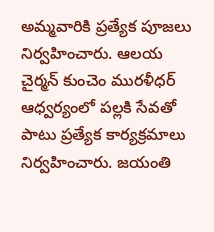అమ్మవారికి ప్రత్యేక పూజలు నిర్వహించారు. ఆలయ చైర్మన్ కుంచెం మురళీధర్ ఆధ్వర్యంలో పల్లకి సేవతో పాటు ప్రత్యేక కార్యక్రమాలు నిర్వహించారు. జయంతి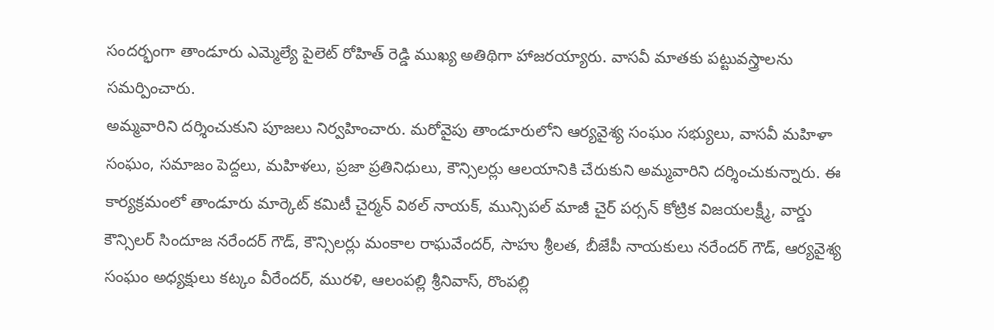సందర్భంగా తాండూరు ఎమ్మెల్యే పైలెట్ రోహిత్ రెడ్డి ముఖ్య అతిథిగా హాజరయ్యారు. వాసవీ మాతకు పట్టువస్త్రాలను సమర్పించారు.
అమ్మవారిని దర్శించుకుని పూజలు నిర్వహించారు. మరోవైపు తాండూరులోని ఆర్యవైశ్య సంఘం సభ్యులు, వాసవీ మహిళా సంఘం, సమాజం పెద్దలు, మహిళలు, ప్రజా ప్రతినిధులు, కౌన్సిలర్లు ఆలయానికి చేరుకుని అమ్మవారిని దర్శించుకున్నారు. ఈ కార్యక్రమంలో తాండూరు మార్కెట్ కమిటీ చైర్మన్ విఠల్ నాయక్, మున్సిప‌ల్ మాజీ చైర్ ప‌ర్స‌న్ కోట్రిక విజ‌య‌ల‌క్ష్మీ, వార్డు కౌన్సిలర్ సిందూజ నరేందర్ గౌడ్, కౌన్సిలర్లు మంకాల రాఘవేందర్, సాహు శ్రీలత, బీజేపీ నాయ‌కులు న‌రేంద‌ర్ గౌడ్, ఆర్యవైశ్య సంఘం అధ్యక్షులు కట్కం వీరేందర్, మురళి, ఆలంపల్లి శ్రీనివాస్, రొంపల్లి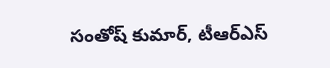సంతోష్ కుమార్, టీఆర్ఎస్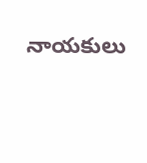నాయకులు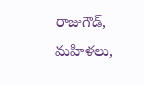రాజుగౌడ్‌, మహిళలు,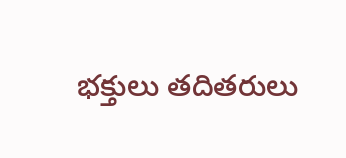భక్తులు త‌దిత‌రులు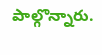పాల్గొన్నారు.